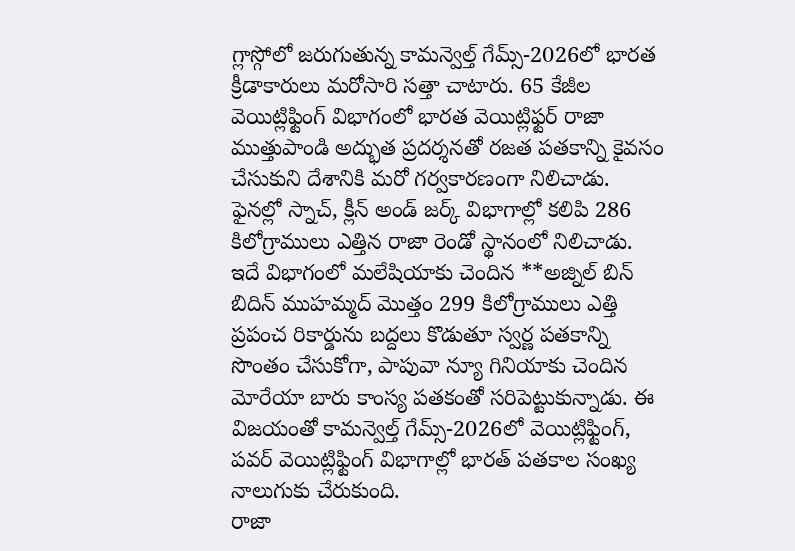గ్లాస్గోలో జరుగుతున్న కామన్వెల్త్ గేమ్స్-2026లో భారత క్రీడాకారులు మరోసారి సత్తా చాటారు. 65 కేజీల వెయిట్లిఫ్టింగ్ విభాగంలో భారత వెయిట్లిఫ్టర్ రాజా ముత్తుపాండి అద్భుత ప్రదర్శనతో రజత పతకాన్ని కైవసం చేసుకుని దేశానికి మరో గర్వకారణంగా నిలిచాడు. ఫైనల్లో స్నాచ్, క్లీన్ అండ్ జర్క్ విభాగాల్లో కలిపి 286 కిలోగ్రాములు ఎత్తిన రాజా రెండో స్థానంలో నిలిచాడు. ఇదే విభాగంలో మలేషియాకు చెందిన **అజ్నిల్ బిన్ బిదిన్ ముహమ్మద్ మొత్తం 299 కిలోగ్రాములు ఎత్తి ప్రపంచ రికార్డును బద్దలు కొడుతూ స్వర్ణ పతకాన్ని సొంతం చేసుకోగా, పాపువా న్యూ గినియాకు చెందిన మోరేయా బారు కాంస్య పతకంతో సరిపెట్టుకున్నాడు. ఈ విజయంతో కామన్వెల్త్ గేమ్స్-2026లో వెయిట్లిఫ్టింగ్, పవర్ వెయిట్లిఫ్టింగ్ విభాగాల్లో భారత్ పతకాల సంఖ్య నాలుగుకు చేరుకుంది.
రాజా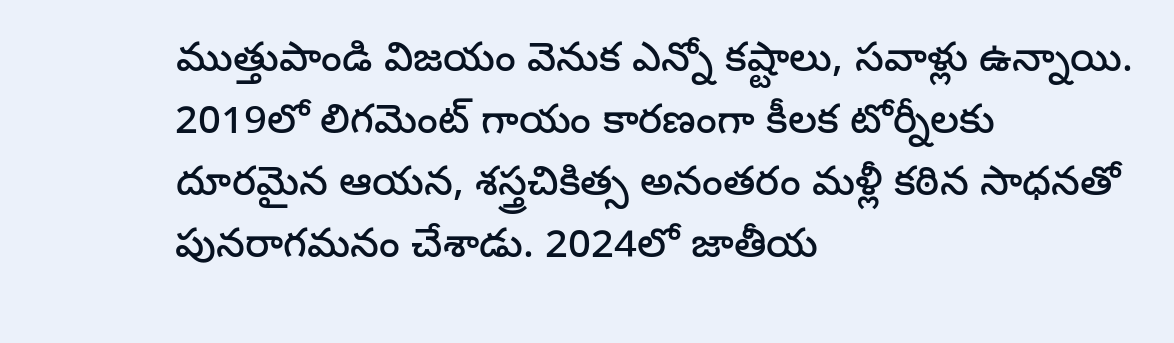ముత్తుపాండి విజయం వెనుక ఎన్నో కష్టాలు, సవాళ్లు ఉన్నాయి. 2019లో లిగమెంట్ గాయం కారణంగా కీలక టోర్నీలకు దూరమైన ఆయన, శస్త్రచికిత్స అనంతరం మళ్లీ కఠిన సాధనతో పునరాగమనం చేశాడు. 2024లో జాతీయ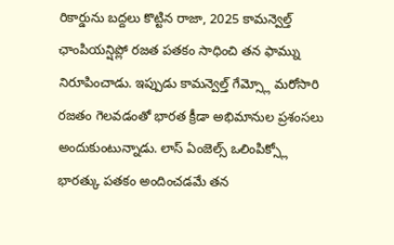రికార్డును బద్దలు కొట్టిన రాజా, 2025 కామన్వెల్త్ ఛాంపియన్షిప్లో రజత పతకం సాధించి తన ఫామ్ను నిరూపించాడు. ఇప్పుడు కామన్వెల్త్ గేమ్స్లో మరోసారి రజతం గెలవడంతో భారత క్రీడా అభిమానుల ప్రశంసలు అందుకుంటున్నాడు. లాస్ ఏంజెల్స్ ఒలింపిక్స్లో భారత్కు పతకం అందించడమే తన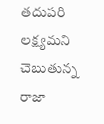తదుపరి లక్ష్యమని చెబుతున్న రాజా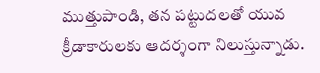ముత్తుపాండి, తన పట్టుదలతో యువ క్రీడాకారులకు ఆదర్శంగా నిలుస్తున్నాడు.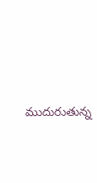ముదురుతున్న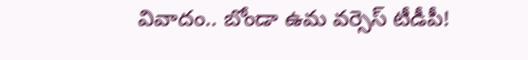వివాదం.. బోండా ఉమ వర్సెస్ టీడీపీ!